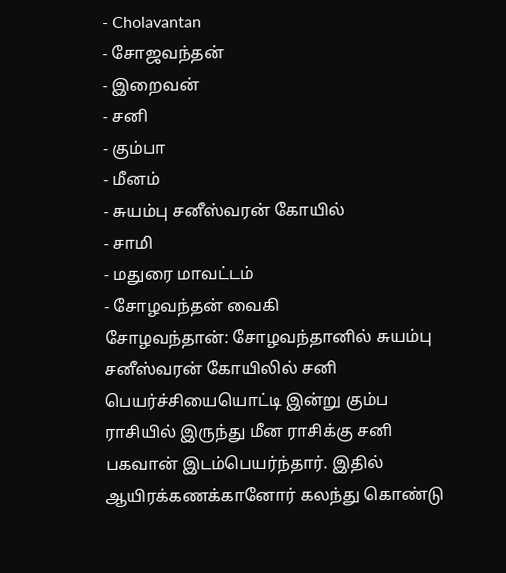- Cholavantan
- சோஜவந்தன்
- இறைவன்
- சனி
- கும்பா
- மீனம்
- சுயம்பு சனீஸ்வரன் கோயில்
- சாமி
- மதுரை மாவட்டம்
- சோழவந்தன் வைகி
சோழவந்தான்: சோழவந்தானில் சுயம்பு சனீஸ்வரன் கோயிலில் சனி பெயர்ச்சியையொட்டி இன்று கும்ப ராசியில் இருந்து மீன ராசிக்கு சனி பகவான் இடம்பெயர்ந்தார். இதில் ஆயிரக்கணக்கானோர் கலந்து கொண்டு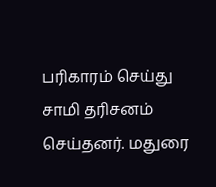பரிகாரம் செய்து சாமி தரிசனம் செய்தனர். மதுரை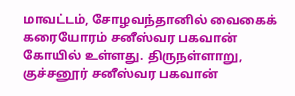மாவட்டம், சோழவந்தானில் வைகைக் கரையோரம் சனீஸ்வர பகவான் கோயில் உள்ளது. திருநள்ளாறு, குச்சனூர் சனீஸ்வர பகவான்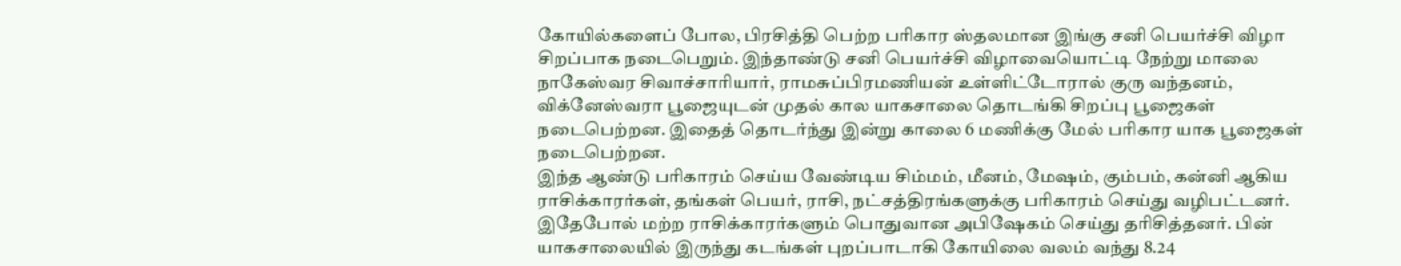கோயில்களைப் போல, பிரசித்தி பெற்ற பரிகார ஸ்தலமான இங்கு சனி பெயர்ச்சி விழா சிறப்பாக நடைபெறும். இந்தாண்டு சனி பெயர்ச்சி விழாவையொட்டி நேற்று மாலை நாகேஸ்வர சிவாச்சாரியார், ராமசுப்பிரமணியன் உள்ளிட்டோரால் குரு வந்தனம், விக்னேஸ்வரா பூஜையுடன் முதல் கால யாகசாலை தொடங்கி சிறப்பு பூஜைகள் நடைபெற்றன. இதைத் தொடர்ந்து இன்று காலை 6 மணிக்கு மேல் பரிகார யாக பூஜைகள் நடைபெற்றன.
இந்த ஆண்டு பரிகாரம் செய்ய வேண்டிய சிம்மம், மீனம், மேஷம், கும்பம், கன்னி ஆகிய ராசிக்காரர்கள், தங்கள் பெயர், ராசி, நட்சத்திரங்களுக்கு பரிகாரம் செய்து வழிபட்டனர். இதேபோல் மற்ற ராசிக்காரர்களும் பொதுவான அபிஷேகம் செய்து தரிசித்தனர். பின் யாகசாலையில் இருந்து கடங்கள் புறப்பாடாகி கோயிலை வலம் வந்து 8.24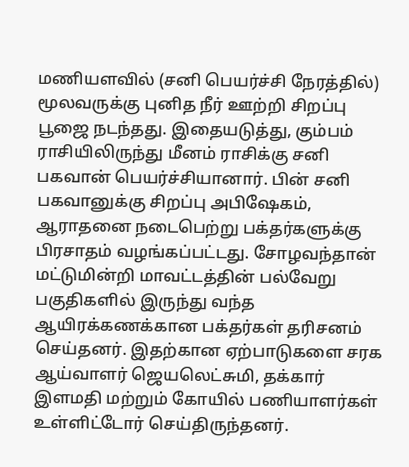மணியளவில் (சனி பெயர்ச்சி நேரத்தில்) மூலவருக்கு புனித நீர் ஊற்றி சிறப்பு பூஜை நடந்தது. இதையடுத்து, கும்பம் ராசியிலிருந்து மீனம் ராசிக்கு சனி பகவான் பெயர்ச்சியானார். பின் சனி பகவானுக்கு சிறப்பு அபிஷேகம், ஆராதனை நடைபெற்று பக்தர்களுக்கு பிரசாதம் வழங்கப்பட்டது. சோழவந்தான் மட்டுமின்றி மாவட்டத்தின் பல்வேறு பகுதிகளில் இருந்து வந்த ஆயிரக்கணக்கான பக்தர்கள் தரிசனம் செய்தனர். இதற்கான ஏற்பாடுகளை சரக ஆய்வாளர் ஜெயலெட்சுமி, தக்கார் இளமதி மற்றும் கோயில் பணியாளர்கள் உள்ளிட்டோர் செய்திருந்தனர்.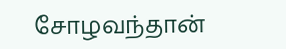சோழவந்தான்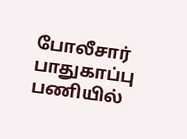போலீசார் பாதுகாப்பு பணியில்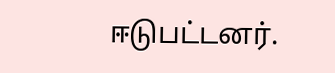ஈடுபட்டனர்.